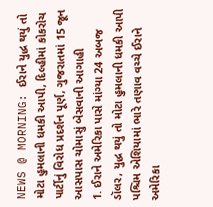NEWS @ MORNING: ઈરાને યુદ્ધ થયું તો મોટા હુમલાની ધમકી આપી, દિલ્હીમાં કોકરોચ પાર્ટીનું વિરોધ પ્રદર્શન પૂર્ણ, ગુજરાતમાં 15 જૂન આસપાસ ચોમાસું બેસવાની આગાહી
1. ઈરાને અમેરિકા પાસે માંગ્યા 24 અબજ ડૉલર, યુદ્ધ થયું તો મોટા હુમલાની ધમકી આપી પશ્ચિમ એશિયામાં ભારે તણાવ વચ્ચે ઈરાને અમેરિકા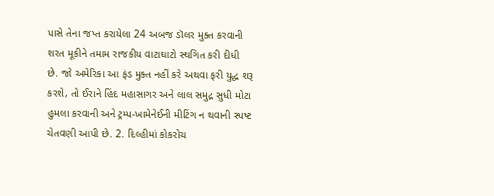પાસે તેના જપ્ત કરાયેલા 24 અબજ ડૉલર મુક્ત કરવાની શરત મૂકીને તમામ રાજકીય વાટાઘાટો સ્થગિત કરી દીધી છે. જો અમેરિકા આ ફંડ મુક્ત નહીં કરે અથવા ફરી યુદ્ધ શરૂ કરશે, તો ઈરાને હિંદ મહાસાગર અને લાલ સમુદ્ર સુધી મોટા હુમલા કરવાની અને ટ્રમ્પ-ખામેનેઈની મીટિંગ ન થવાની સ્પષ્ટ ચેતવણી આપી છે. 2. દિલ્હીમાં કોકરોચ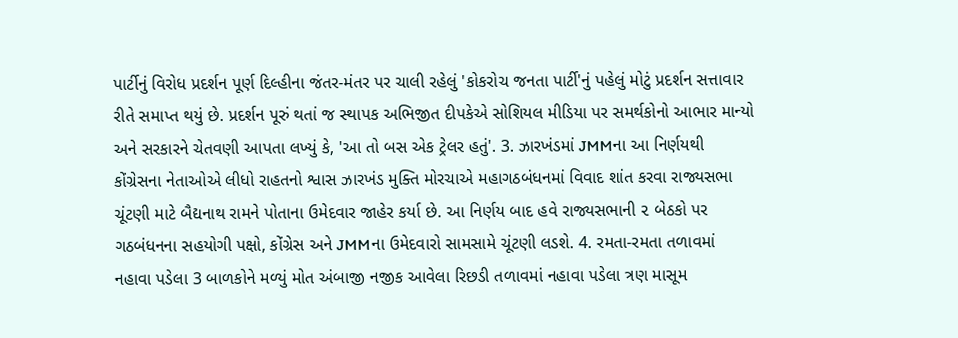પાર્ટીનું વિરોધ પ્રદર્શન પૂર્ણ દિલ્હીના જંતર-મંતર પર ચાલી રહેલું 'કોકરોચ જનતા પાર્ટી'નું પહેલું મોટું પ્રદર્શન સત્તાવાર રીતે સમાપ્ત થયું છે. પ્રદર્શન પૂરું થતાં જ સ્થાપક અભિજીત દીપકેએ સોશિયલ મીડિયા પર સમર્થકોનો આભાર માન્યો અને સરકારને ચેતવણી આપતા લખ્યું કે, 'આ તો બસ એક ટ્રેલર હતું'. 3. ઝારખંડમાં JMMના આ નિર્ણયથી કોંગ્રેસના નેતાઓએ લીધો રાહતનો શ્વાસ ઝારખંડ મુક્તિ મોરચાએ મહાગઠબંધનમાં વિવાદ શાંત કરવા રાજ્યસભા ચૂંટણી માટે બૈદ્યનાથ રામને પોતાના ઉમેદવાર જાહેર કર્યા છે. આ નિર્ણય બાદ હવે રાજ્યસભાની ૨ બેઠકો પર ગઠબંધનના સહયોગી પક્ષો, કોંગ્રેસ અને JMMના ઉમેદવારો સામસામે ચૂંટણી લડશે. 4. રમતા-રમતા તળાવમાં નહાવા પડેલા 3 બાળકોને મળ્યું મોત અંબાજી નજીક આવેલા રિછડી તળાવમાં નહાવા પડેલા ત્રણ માસૂમ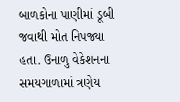બાળકોના પાણીમાં ડૂબી જવાથી મોત નિપજ્યા હતા. ઉનાળુ વેકેશનના સમયગાળામાં ત્રણેય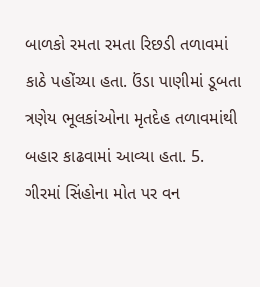બાળકો રમતા રમતા રિછડી તળાવમાં કાઠે પહોંચ્યા હતા. ઉંડા પાણીમાં ડૂબતા ત્રણેય ભૂલકાંઓના મૃતદેહ તળાવમાંથી બહાર કાઢવામાં આવ્યા હતા. 5. ગીરમાં સિંહોના મોત પર વન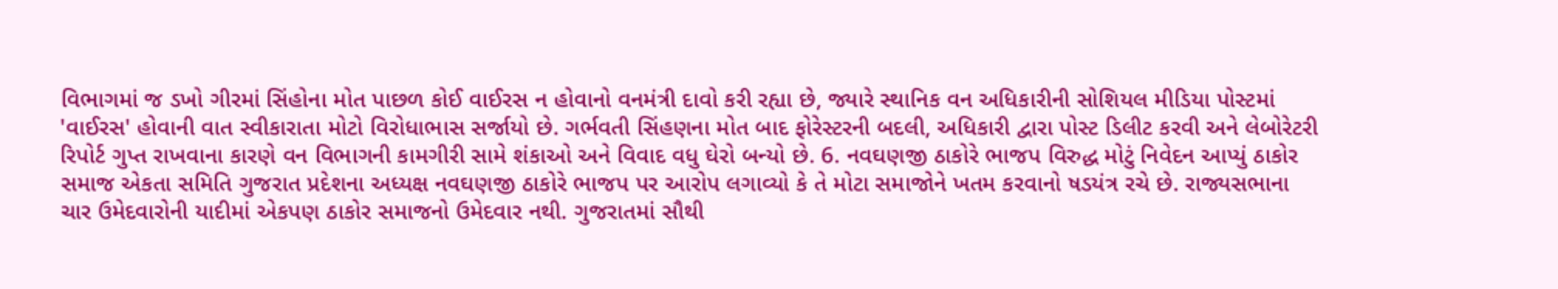વિભાગમાં જ ડખો ગીરમાં સિંહોના મોત પાછળ કોઈ વાઈરસ ન હોવાનો વનમંત્રી દાવો કરી રહ્યા છે, જ્યારે સ્થાનિક વન અધિકારીની સોશિયલ મીડિયા પોસ્ટમાં 'વાઈરસ' હોવાની વાત સ્વીકારાતા મોટો વિરોધાભાસ સર્જાયો છે. ગર્ભવતી સિંહણના મોત બાદ ફોરેસ્ટરની બદલી, અધિકારી દ્વારા પોસ્ટ ડિલીટ કરવી અને લેબોરેટરી રિપોર્ટ ગુપ્ત રાખવાના કારણે વન વિભાગની કામગીરી સામે શંકાઓ અને વિવાદ વધુ ઘેરો બન્યો છે. 6. નવઘણજી ઠાકોરે ભાજપ વિરુદ્ધ મોટું નિવેદન આપ્યું ઠાકોર સમાજ એકતા સમિતિ ગુજરાત પ્રદેશના અધ્યક્ષ નવઘણજી ઠાકોરે ભાજપ પર આરોપ લગાવ્યો કે તે મોટા સમાજોને ખતમ કરવાનો ષડયંત્ર રચે છે. રાજ્યસભાના ચાર ઉમેદવારોની યાદીમાં એકપણ ઠાકોર સમાજનો ઉમેદવાર નથી. ગુજરાતમાં સૌથી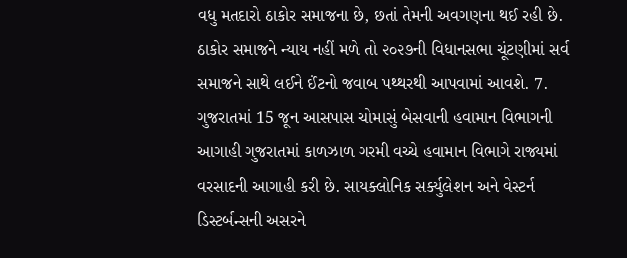વધુ મતદારો ઠાકોર સમાજના છે, છતાં તેમની અવગણના થઈ રહી છે. ઠાકોર સમાજને ન્યાય નહીં મળે તો ૨૦૨૭ની વિધાનસભા ચૂંટણીમાં સર્વ સમાજને સાથે લઈને ઈંટનો જવાબ પથ્થરથી આપવામાં આવશે. 7. ગુજરાતમાં 15 જૂન આસપાસ ચોમાસું બેસવાની હવામાન વિભાગની આગાહી ગુજરાતમાં કાળઝાળ ગરમી વચ્ચે હવામાન વિભાગે રાજ્યમાં વરસાદની આગાહી કરી છે. સાયક્લોનિક સર્ક્યુલેશન અને વેસ્ટર્ન ડિસ્ટર્બન્સની અસરને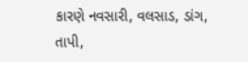કારણે નવસારી, વલસાડ, ડાંગ, તાપી,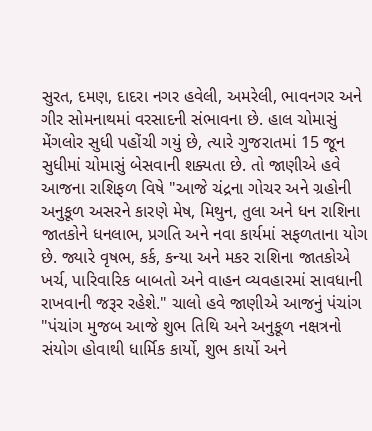સુરત, દમણ, દાદરા નગર હવેલી, અમરેલી, ભાવનગર અને ગીર સોમનાથમાં વરસાદની સંભાવના છે. હાલ ચોમાસું મેંગલોર સુધી પહોંચી ગયું છે, ત્યારે ગુજરાતમાં 15 જૂન સુધીમાં ચોમાસું બેસવાની શક્યતા છે. તો જાણીએ હવે આજના રાશિફળ વિષે "આજે ચંદ્રના ગોચર અને ગ્રહોની અનુકૂળ અસરને કારણે મેષ, મિથુન, તુલા અને ધન રાશિના જાતકોને ધનલાભ, પ્રગતિ અને નવા કાર્યમાં સફળતાના યોગ છે. જ્યારે વૃષભ, કર્ક, કન્યા અને મકર રાશિના જાતકોએ ખર્ચ, પારિવારિક બાબતો અને વાહન વ્યવહારમાં સાવધાની રાખવાની જરૂર રહેશે." ચાલો હવે જાણીએ આજનું પંચાંગ "પંચાંગ મુજબ આજે શુભ તિથિ અને અનુકૂળ નક્ષત્રનો સંયોગ હોવાથી ધાર્મિક કાર્યો, શુભ કાર્યો અને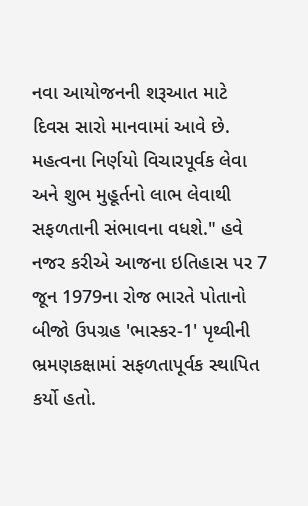નવા આયોજનની શરૂઆત માટે દિવસ સારો માનવામાં આવે છે. મહત્વના નિર્ણયો વિચારપૂર્વક લેવા અને શુભ મુહૂર્તનો લાભ લેવાથી સફળતાની સંભાવના વધશે." હવે નજર કરીએ આજના ઇતિહાસ પર 7 જૂન 1979ના રોજ ભારતે પોતાનો બીજો ઉપગ્રહ 'ભાસ્કર-1' પૃથ્વીની ભ્રમણકક્ષામાં સફળતાપૂર્વક સ્થાપિત કર્યો હતો.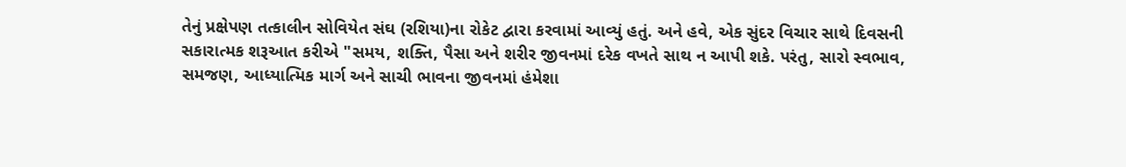તેનું પ્રક્ષેપણ તત્કાલીન સોવિયેત સંઘ (રશિયા)ના રોકેટ દ્વારા કરવામાં આવ્યું હતું. અને હવે, એક સુંદર વિચાર સાથે દિવસની સકારાત્મક શરૂઆત કરીએ "સમય, શક્તિ, પૈસા અને શરીર જીવનમાં દરેક વખતે સાથ ન આપી શકે. પરંતુ, સારો સ્વભાવ, સમજણ, આધ્યાત્મિક માર્ગ અને સાચી ભાવના જીવનમાં હંમેશા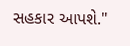સહકાર આપશે."